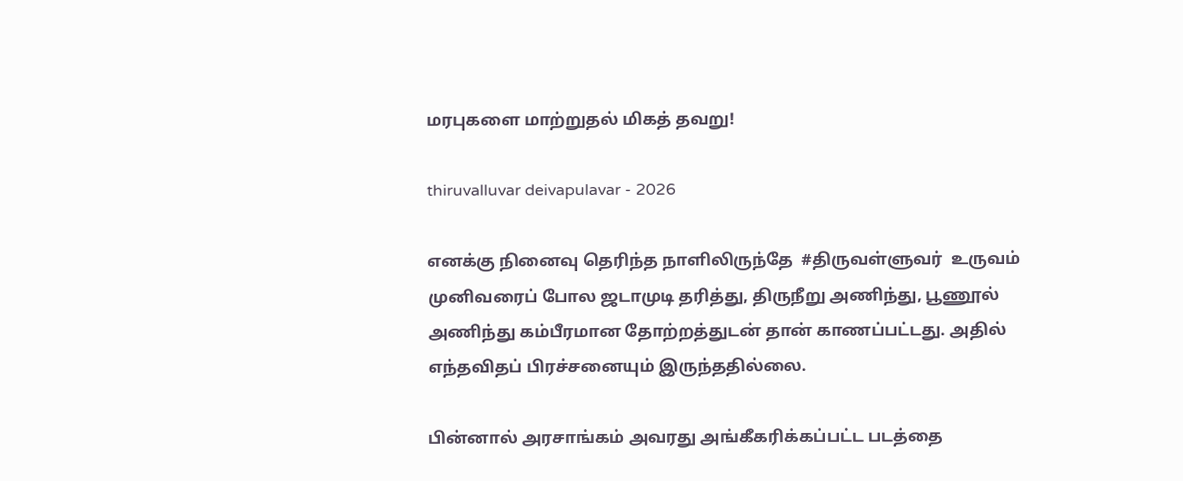மரபுகளை மாற்றுதல் மிகத் தவறு!

thiruvalluvar deivapulavar - 2026

எனக்கு நினைவு தெரிந்த நாளிலிருந்தே  #திருவள்ளுவர்  உருவம் முனிவரைப் போல ஜடாமுடி தரித்து, திருநீறு அணிந்து, பூணூல் அணிந்து கம்பீரமான தோற்றத்துடன் தான் காணப்பட்டது. அதில் எந்தவிதப் பிரச்சனையும் இருந்ததில்லை.

பின்னால் அரசாங்கம் அவரது அங்கீகரிக்கப்பட்ட படத்தை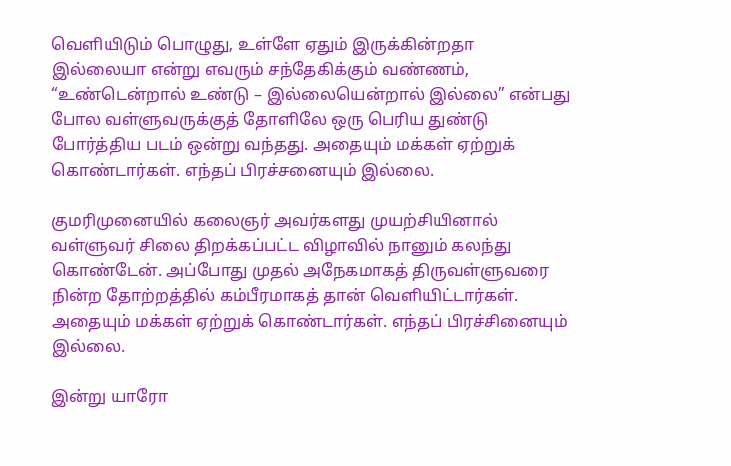வெளியிடும் பொழுது, உள்ளே ஏதும் இருக்கின்றதா இல்லையா என்று எவரும் சந்தேகிக்கும் வண்ணம், “உண்டென்றால் உண்டு – இல்லையென்றால் இல்லை” என்பது போல வள்ளுவருக்குத் தோளிலே ஒரு பெரிய துண்டு போர்த்திய படம் ஒன்று வந்தது. அதையும் மக்கள் ஏற்றுக் கொண்டார்கள். எந்தப் பிரச்சனையும் இல்லை.

குமரிமுனையில் கலைஞர் அவர்களது முயற்சியினால் வள்ளுவர் சிலை திறக்கப்பட்ட விழாவில் நானும் கலந்து கொண்டேன். அப்போது முதல் அநேகமாகத் திருவள்ளுவரை நின்ற தோற்றத்தில் கம்பீரமாகத் தான் வெளியிட்டார்கள். அதையும் மக்கள் ஏற்றுக் கொண்டார்கள். எந்தப் பிரச்சினையும் இல்லை.

இன்று யாரோ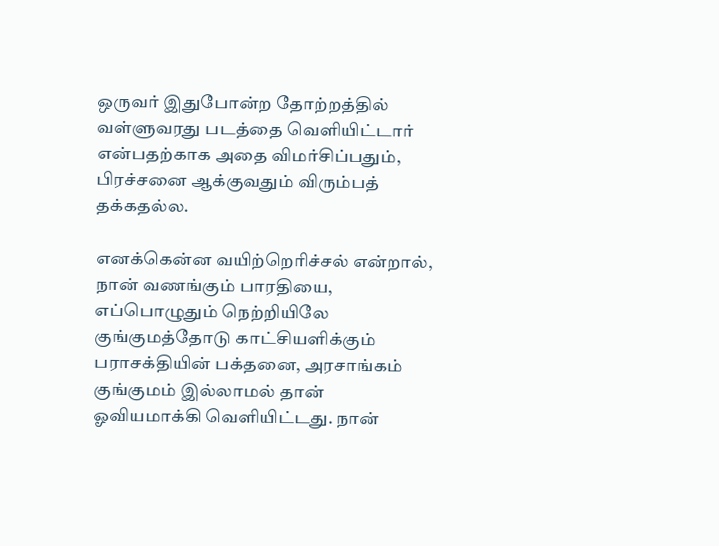ஒருவர் இதுபோன்ற தோற்றத்தில் வள்ளுவரது படத்தை வெளியிட்டார் என்பதற்காக அதை விமர்சிப்பதும், பிரச்சனை ஆக்குவதும் விரும்பத் தக்கதல்ல.

எனக்கென்ன வயிற்றெரிச்சல் என்றால், நான் வணங்கும் பாரதியை, எப்பொழுதும் நெற்றியிலே குங்குமத்தோடு காட்சியளிக்கும் பராசக்தியின் பக்தனை, அரசாங்கம் குங்குமம் இல்லாமல் தான் ஓவியமாக்கி வெளியிட்டது. நான்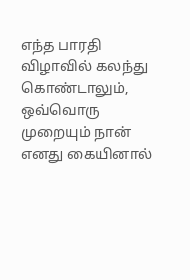எந்த பாரதி விழாவில் கலந்து கொண்டாலும், ஒவ்வொரு முறையும் நான் எனது கையினால்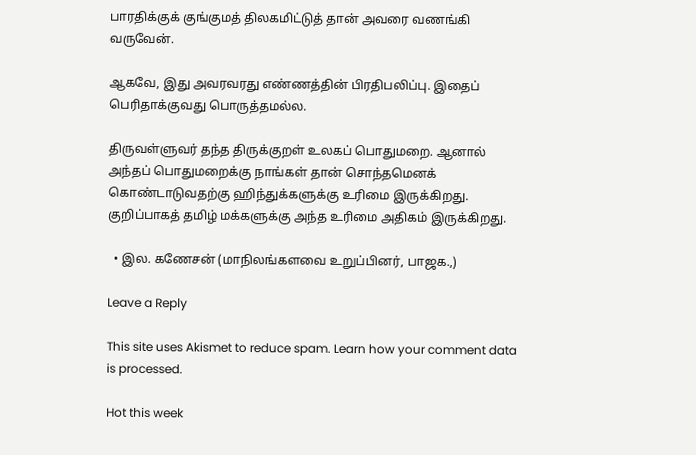பாரதிக்குக் குங்குமத் திலகமிட்டுத் தான் அவரை வணங்கி வருவேன்.

ஆகவே, இது அவரவரது எண்ணத்தின் பிரதிபலிப்பு. இதைப் பெரிதாக்குவது பொருத்தமல்ல.

திருவள்ளுவர் தந்த திருக்குறள் உலகப் பொதுமறை. ஆனால் அந்தப் பொதுமறைக்கு நாங்கள் தான் சொந்தமெனக் கொண்டாடுவதற்கு ஹிந்துக்களுக்கு உரிமை இருக்கிறது. குறிப்பாகத் தமிழ் மக்களுக்கு அந்த உரிமை அதிகம் இருக்கிறது.

  • இல. கணேசன் (மாநிலங்களவை உறுப்பினர், பாஜக.,)

Leave a Reply

This site uses Akismet to reduce spam. Learn how your comment data is processed.

Hot this week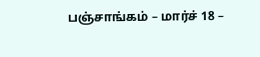பஞ்சாங்கம் – மார்ச் 18 –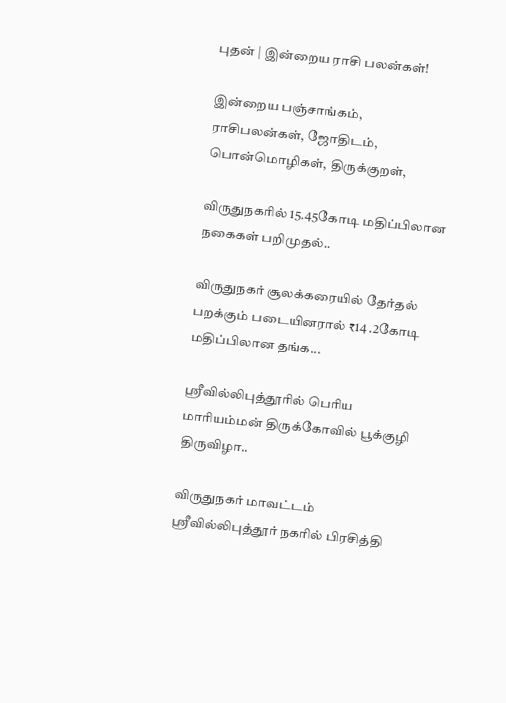புதன் | இன்றைய ராசி பலன்கள்!

இன்றைய பஞ்சாங்கம், ராசிபலன்கள், ஜோதிடம், பொன்மொழிகள், திருக்குறள்,

விருதுநகரில் 15.45கோடி மதிப்பிலான நகைகள் பறிமுதல்..

விருதுநகர் சூலக்கரையில் தேர்தல் பறக்கும் படையினரால் ₹14 .2கோடி மதிப்பிலான தங்க...

ஸ்ரீவில்லிபுத்தூரில் பெரிய மாரியம்மன் திருக்கோவில் பூக்குழி திருவிழா..

விருதுநகர் மாவட்டம் ஸ்ரீவில்லிபுத்தூர் நகரில் பிரசித்தி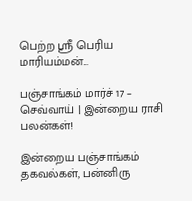பெற்ற ஸ்ரீ பெரிய மாரியம்மன்...

பஞ்சாங்கம் மார்ச் 17 – செவ்வாய் | இன்றைய ராசி பலன்கள்!

இன்றைய பஞ்சாங்கம் தகவல்கள், பன்னிரு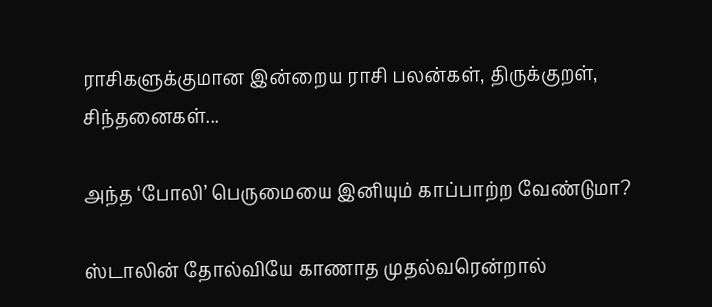ராசிகளுக்குமான இன்றைய ராசி பலன்கள், திருக்குறள், சிந்தனைகள்...

அந்த ‘போலி’ பெருமையை இனியும் காப்பாற்ற வேண்டுமா?

ஸ்டாலின் தோல்வியே காணாத முதல்வரென்றால்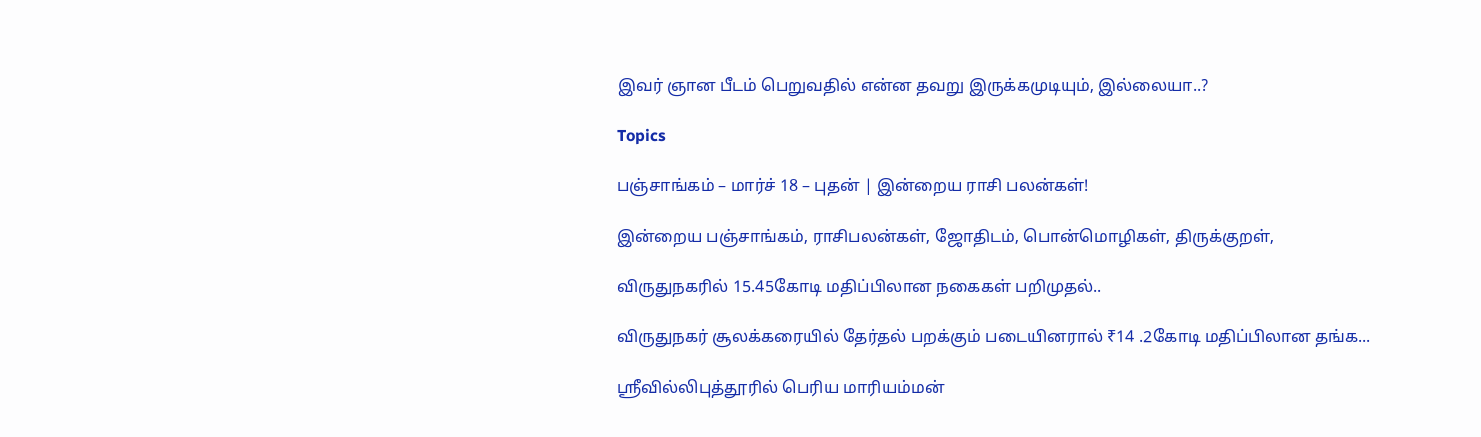இவர் ஞான பீடம் பெறுவதில் என்ன தவறு இருக்கமுடியும், இல்லையா..?

Topics

பஞ்சாங்கம் – மார்ச் 18 – புதன் | இன்றைய ராசி பலன்கள்!

இன்றைய பஞ்சாங்கம், ராசிபலன்கள், ஜோதிடம், பொன்மொழிகள், திருக்குறள்,

விருதுநகரில் 15.45கோடி மதிப்பிலான நகைகள் பறிமுதல்..

விருதுநகர் சூலக்கரையில் தேர்தல் பறக்கும் படையினரால் ₹14 .2கோடி மதிப்பிலான தங்க...

ஸ்ரீவில்லிபுத்தூரில் பெரிய மாரியம்மன்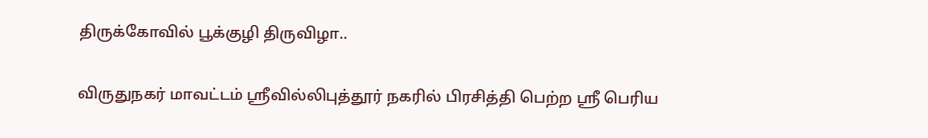திருக்கோவில் பூக்குழி திருவிழா..

விருதுநகர் மாவட்டம் ஸ்ரீவில்லிபுத்தூர் நகரில் பிரசித்தி பெற்ற ஸ்ரீ பெரிய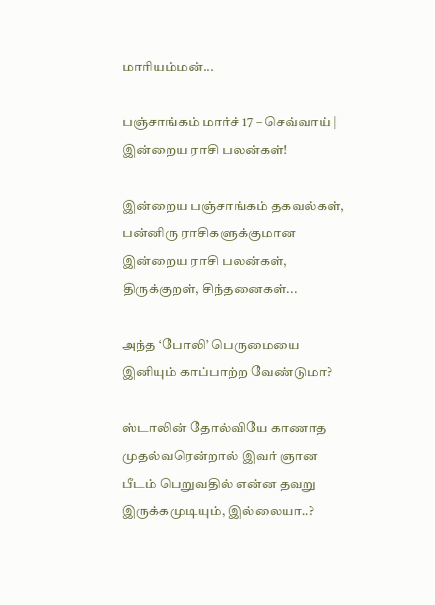மாரியம்மன்...

பஞ்சாங்கம் மார்ச் 17 – செவ்வாய் | இன்றைய ராசி பலன்கள்!

இன்றைய பஞ்சாங்கம் தகவல்கள், பன்னிரு ராசிகளுக்குமான இன்றைய ராசி பலன்கள், திருக்குறள், சிந்தனைகள்...

அந்த ‘போலி’ பெருமையை இனியும் காப்பாற்ற வேண்டுமா?

ஸ்டாலின் தோல்வியே காணாத முதல்வரென்றால் இவர் ஞான பீடம் பெறுவதில் என்ன தவறு இருக்கமுடியும், இல்லையா..?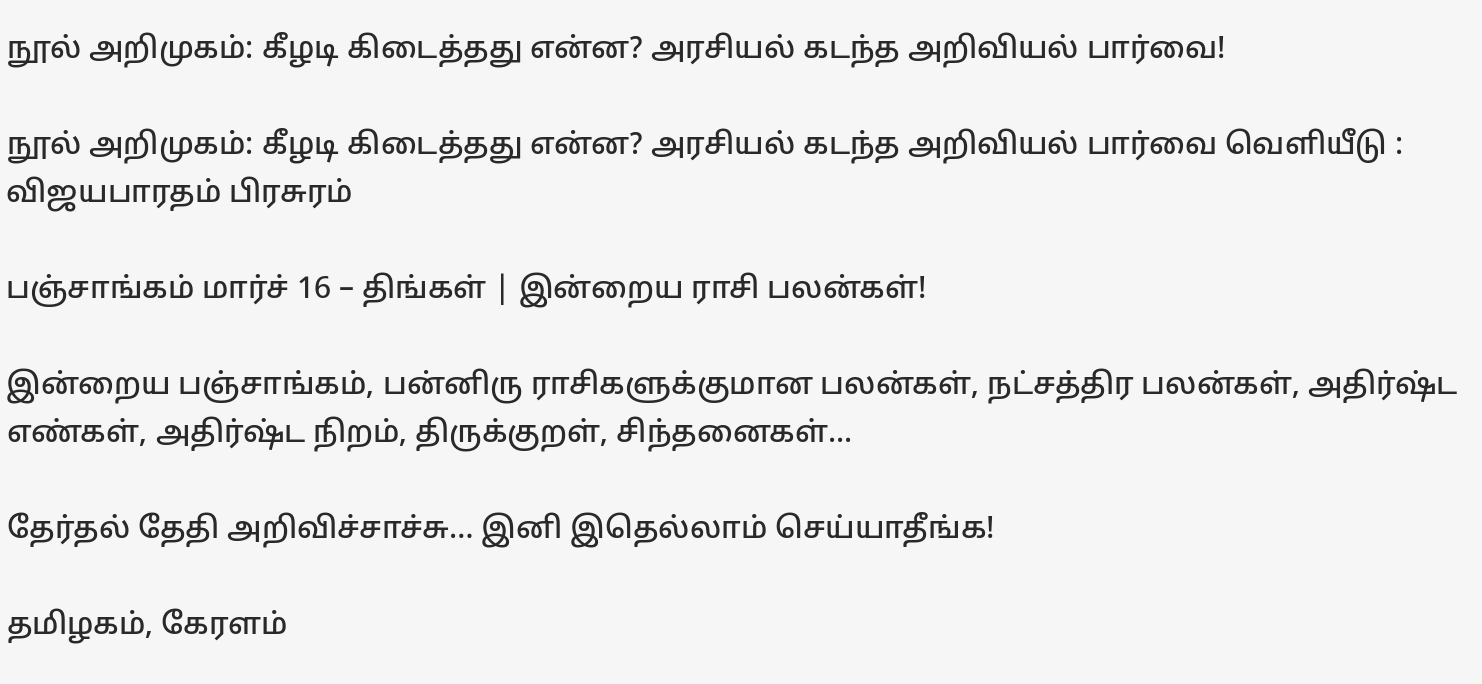நூல் அறிமுகம்: கீழடி கிடைத்தது என்ன? அரசியல் கடந்த அறிவியல் பார்வை!

நூல் அறிமுகம்: கீழடி கிடைத்தது என்ன? அரசியல் கடந்த அறிவியல் பார்வை வெளியீடு : விஜயபாரதம் பிரசுரம்

பஞ்சாங்கம் மார்ச் 16 – திங்கள் | இன்றைய ராசி பலன்கள்!

இன்றைய பஞ்சாங்கம், பன்னிரு ராசிகளுக்குமான பலன்கள், நட்சத்திர பலன்கள், அதிர்ஷ்ட எண்கள், அதிர்ஷ்ட நிறம், திருக்குறள், சிந்தனைகள்...

தேர்தல் தேதி அறிவிச்சாச்சு… இனி இதெல்லாம் செய்யாதீங்க!

தமிழகம், கேரளம்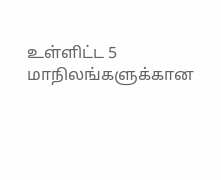உள்ளிட்ட 5 மாநிலங்களுக்கான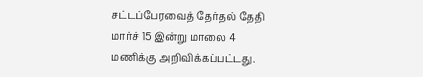சட்டப்பேரவைத் தேர்தல் தேதி மார்ச் 15 இன்று மாலை 4 மணிக்கு அறிவிக்கப்பட்டது.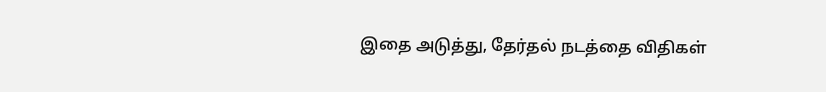இதை அடுத்து, தேர்தல் நடத்தை விதிகள்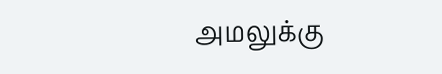அமலுக்கு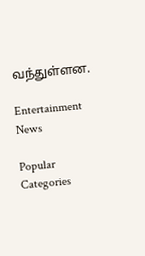வந்துள்ளன.

Entertainment News

Popular Categories